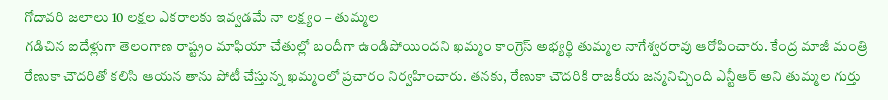గోదావరి జలాలు 10 లక్షల ఎకరాలకు ఇవ్వడమే నా లక్ష్యం – తుమ్మల
గడిచిన ఐదేళ్లుగా తెలంగాణ రాష్ట్రం మాఫియా చేతుల్లో బందీగా ఉండిపోయిందని ఖమ్మం కాంగ్రెస్ అభ్యర్థి తుమ్మల నాగేశ్వరరావు ఆరోపించారు. కేంద్ర మాజీ మంత్రి రేణుకా చౌదరితో కలిసి ఆయన తాను పోటీ చేస్తున్న ఖమ్మంలో ప్రచారం నిర్వహించారు. తనకు, రేణుకా చౌదరికి రాజకీయ జన్మనిచ్చింది ఎన్టీఆర్ అని తుమ్మల గుర్తు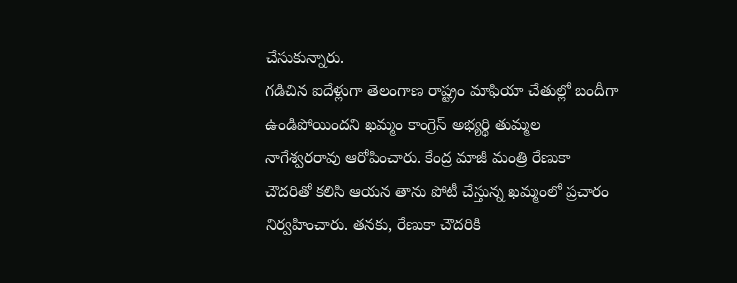చేసుకున్నారు.
గడిచిన ఐదేళ్లుగా తెలంగాణ రాష్ట్రం మాఫియా చేతుల్లో బందీగా ఉండిపోయిందని ఖమ్మం కాంగ్రెస్ అభ్యర్థి తుమ్మల నాగేశ్వరరావు ఆరోపించారు. కేంద్ర మాజీ మంత్రి రేణుకా చౌదరితో కలిసి ఆయన తాను పోటీ చేస్తున్న ఖమ్మంలో ప్రచారం నిర్వహించారు. తనకు, రేణుకా చౌదరికి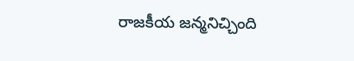రాజకీయ జన్మనిచ్చింది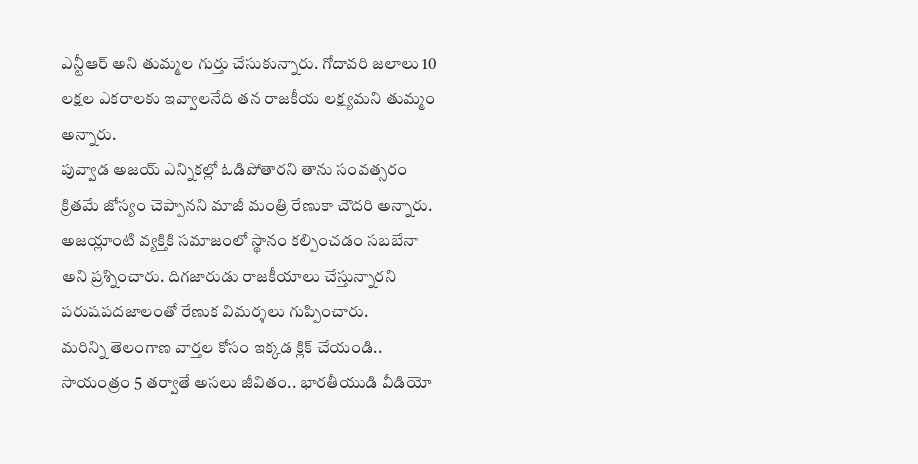ఎన్టీఆర్ అని తుమ్మల గుర్తు చేసుకున్నారు. గోదావరి జలాలు 10 లక్షల ఎకరాలకు ఇవ్వాలనేది తన రాజకీయ లక్ష్యమని తుమ్మం అన్నారు.
పువ్వాడ అజయ్ ఎన్నికల్లో ఓడిపోతారని తాను సంవత్సరం క్రితమే జోస్యం చెప్పానని మాజీ మంత్రి రేణుకా చౌదరి అన్నారు. అజయ్లాంటి వ్యక్తికి సమాజంలో స్థానం కల్పించడం సబబేనా అని ప్రశ్నించారు. దిగజారుడు రాజకీయాలు చేస్తున్నారని పరుషపదజాలంతో రేణుక విమర్శలు గుప్పించారు.
మరిన్ని తెలంగాణ వార్తల కోసం ఇక్కడ క్లిక్ చేయండి..
సాయంత్రం 5 తర్వాతే అసలు జీవితం.. భారతీయుడి వీడియో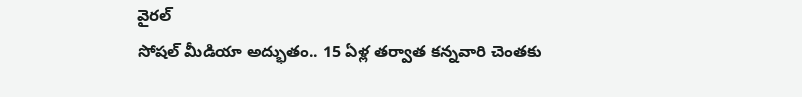వైరల్
సోషల్ మీడియా అద్భుతం.. 15 ఏళ్ల తర్వాత కన్నవారి చెంతకు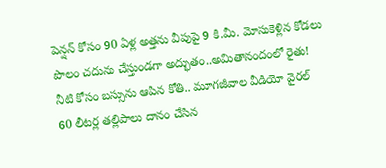పెన్షన్ కోసం 90 ఏళ్ల అత్తను వీపుపై 9 కి.మీ. మోసుకెళ్లిన కోడలు
పొలం చదును చేస్తుండగా అద్భుతం..అమితానందంలో రైతు!
నీటి కోసం బస్సును ఆపిన కోతి.. మూగజీవాల వీడియో వైరల్
60 లీటర్ల తల్లిపాలు దానం చేసిన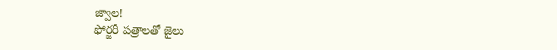జ్వాల!
ఫోర్జరీ పత్రాలతో జైలు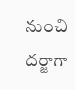నుంచి దర్జాగా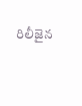రిలీజైన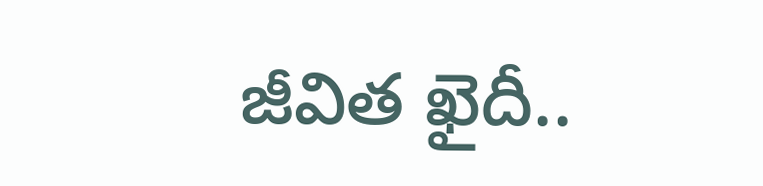జీవిత ఖైదీ..